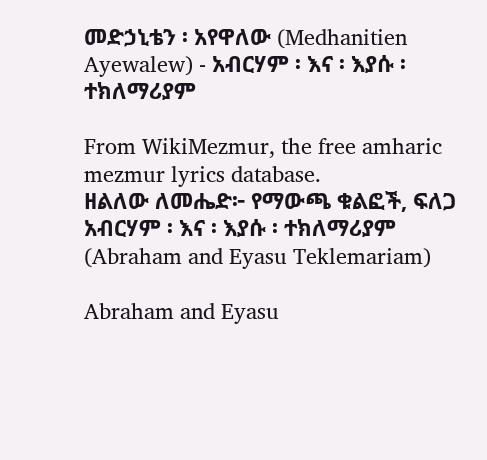መድኃኒቴን ፡ አየዋለው (Medhanitien Ayewalew) - አብርሃም ፡ እና ፡ እያሱ ፡ ተክለማሪያም

From WikiMezmur, the free amharic mezmur lyrics database.
ዘልለው ለመሔድ፦ የማውጫ ቁልፎች, ፍለጋ
አብርሃም ፡ እና ፡ እያሱ ፡ ተክለማሪያም
(Abraham and Eyasu Teklemariam)

Abraham and Eyasu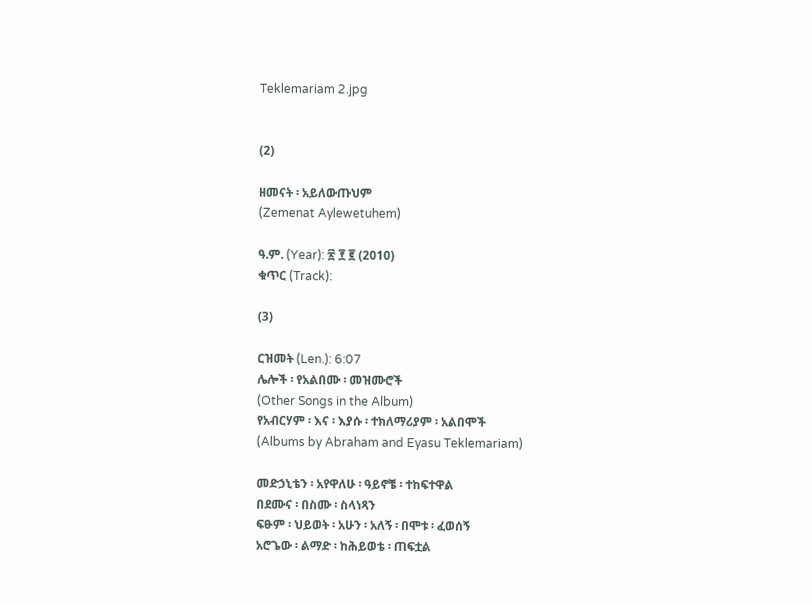Teklemariam 2.jpg


(2)

ዘመናት ፡ አይለውጡህም
(Zemenat Aylewetuhem)

ዓ.ም. (Year): ፳ ፻ ፪ (2010)
ቁጥር (Track):

(3)

ርዝመት (Len.): 6:07
ሌሎች ፡ የአልበሙ ፡ መዝሙሮች
(Other Songs in the Album)
የአብርሃም ፡ እና ፡ እያሱ ፡ ተክለማሪያም ፡ አልበሞች
(Albums by Abraham and Eyasu Teklemariam)

መድኃኒቴን ፡ አየዋለሁ ፡ ዓይኖቼ ፡ ተከፍተዋል
በደሙና ፡ በስሙ ፡ ስላነጻን
ፍፁም ፡ ህይወት ፡ አሁን ፡ አለኝ ፡ በሞቱ ፡ ፈወሰኝ
አሮጌው ፡ ልማድ ፡ ከሕይወቴ ፡ ጠፍቷል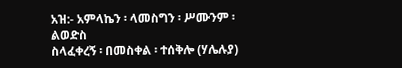አዝ:- አምላኬን ፡ ላመስግን ፡ ሥሙንም ፡ ልወድስ
ስላፈቀረኝ ፡ በመስቀል ፡ ተሰቅሎ (ሃሌሉያ)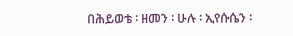በሕይወቴ ፡ ዘመን ፡ ሁሉ ፡ ኢየሱሴን ፡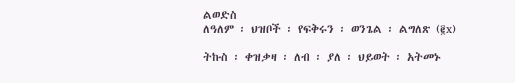ልወድስ
ለዓለም ፡ ህዝቦች ፡ የፍቅሩን ፡ ወንጌል ፡ ልግለጽ (፪x)

ትኩስ ፡ ቀዝቃዛ ፡ ለብ ፡ ያለ ፡ ህይወት ፡ አትመኑ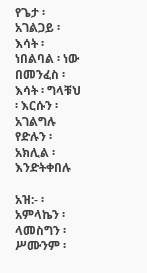የጌታ ፡ አገልጋይ ፡ እሳት ፡ ነበልባል ፡ ነው
በመንፈስ ፡ እሳት ፡ ግላቹህ ፡ እርሱን ፡ አገልግሉ
የድሉን ፡ አክሊል ፡ እንድትቀበሉ

አዝ:- ፡ አምላኬን ፡ ላመስግን ፡ ሥሙንም ፡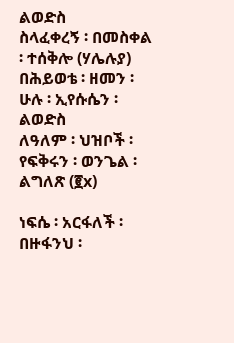ልወድስ
ስላፈቀረኝ ፡ በመስቀል ፡ ተሰቅሎ (ሃሌሉያ)
በሕይወቴ ፡ ዘመን ፡ ሁሉ ፡ ኢየሱሴን ፡ ልወድስ
ለዓለም ፡ ህዝቦች ፡ የፍቅሩን ፡ ወንጌል ፡ ልግለጽ (፪x)

ነፍሴ ፡ አርፋለች ፡ በዙፋንህ ፡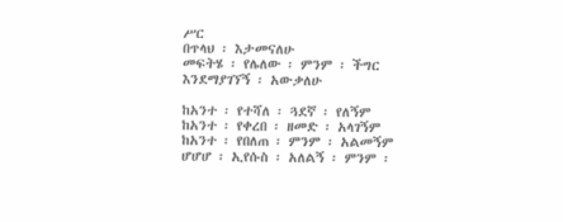ሥር
በጥላህ ፡ እታመናለሁ
መፍትሄ ፡ የሌለው ፡ ምንም ፡ ችግር
እንደማያገኘኝ ፡ አውቃለሁ

ከአንተ ፡ የተሻለ ፡ ጓደኛ ፡ የለኝም
ከአንተ ፡ የቀረበ ፡ ዘመድ ፡ አላገኝም
ከአንተ ፡ የበለጠ ፡ ምንም ፡ አልመኝም
ሆሆሆ ፡ ኢየሱስ ፡ አለልኝ ፡ ምንም ፡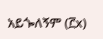አይጐለኝም (፫x)